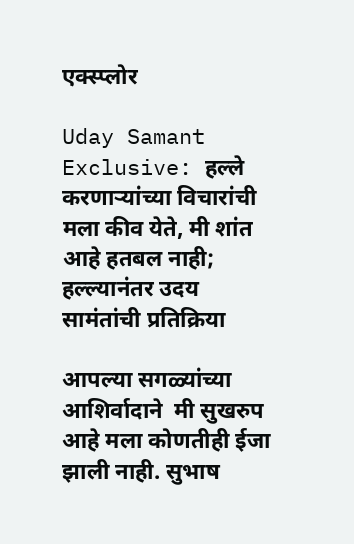एक्स्प्लोर

Uday Samant Exclusive: हल्ले करणाऱ्यांच्या विचारांची मला कीव येते, मी शांत आहे हतबल नाही; हल्ल्यानंतर उदय सामंतांची प्रतिक्रिया

आपल्या सगळ्यांच्या आशिर्वादाने  मी सुखरुप आहे मला कोणतीही ईजा झाली नाही. सुभाष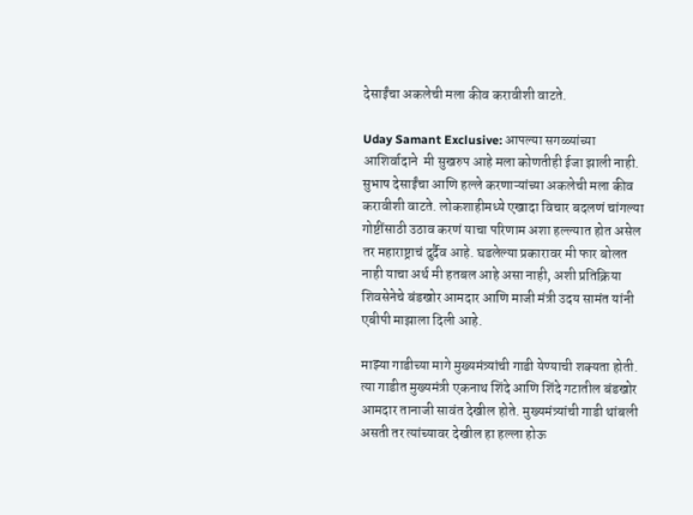देसाईंचा अकलेची मला कीव करावीशी वाटते.

Uday Samant Exclusive: आपल्या सगळ्यांच्या आशिर्वादाने  मी सुखरुप आहे मला कोणतीही ईजा झाली नाही. सुभाष देसाईंचा आणि हल्ले करणाऱ्यांच्या अकलेची मला कीव करावीशी वाटते. लोकशाहीमध्ये एखादा विचार बदलणं चांगल्या गोष्टींसाठी उठाव करणं याचा परिणाम अशा हल्ल्यात होत असेल तर महाराष्ट्राचं दुर्दैव आहे. घडलेल्या प्रकारावर मी फार बोलत नाही याचा अर्थ मी हतबल आहे असा नाही, अशी प्रतिक्रिया शिवसेनेचे बंडखोर आमदार आणि माजी मंत्री उदय सामंत यांनी एबीपी माझाला दिली आहे.

माझ्या गाडीच्या मागे मुख्यमंत्र्यांची गाडी येण्याची शक्यता होती. त्या गाडीत मुख्यमंत्री एकनाथ शिंदे आणि शिंदे गटातील बंडखोर आमदार तानाजी सावंत देखील होते. मुख्यमंत्र्यांची गाडी थांबली असती तर त्यांच्यावर देखील हा हल्ला होऊ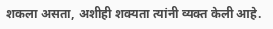शकला असता, अशीही शक्यता त्यांनी व्यक्त केली आहे.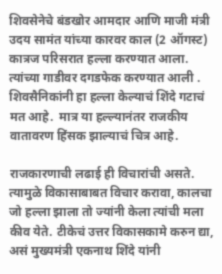शिवसेनेचे बंडखोर आमदार आणि माजी मंत्री उदय सामंत यांच्या कारवर काल (2 ऑगस्ट) कात्रज परिसरात हल्ला करण्यात आला. त्यांच्या गाडीवर दगडफेक करण्यात आली . शिवसैनिकांनी हा हल्ला केल्याचं शिंदे गटाचं मत आहे.  मात्र या हल्ल्यानंतर राजकीय वातावरण हिंसक झाल्याचं चित्र आहे.

राजकारणाची लढाई ही विचारांची असते. त्यामुळे विकासाबाबत विचार करावा, कालचा जो हल्ला झाला तो ज्यांनी केला त्यांची मला कीव येते. टीकेचं उत्तर विकासकामे करुन द्या, असं मुख्यमंत्री एकनाथ शिंदे यांनी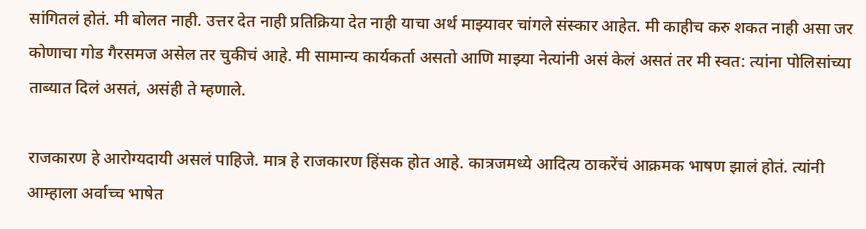सांगितलं होतं. मी बोलत नाही. उत्तर देत नाही प्रतिक्रिया देत नाही याचा अर्थ माझ्यावर चांगले संस्कार आहेत. मी काहीच करु शकत नाही असा जर कोणाचा गोड गैरसमज असेल तर चुकीचं आहे. मी सामान्य कार्यकर्ता असतो आणि माझ्या नेत्यांनी असं केलं असतं तर मी स्वत: त्यांना पोलिसांच्या ताब्यात दिलं असतं, असंही ते म्हणाले.

राजकारण हे आरोग्यदायी असलं पाहिजे. मात्र हे राजकारण हिंसक होत आहे. कात्रजमध्ये आदित्य ठाकरेंचं आक्रमक भाषण झालं होतं. त्यांनी आम्हाला अर्वाच्च भाषेत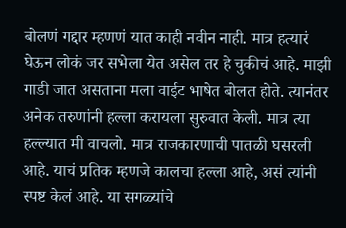बोलणं गद्दार म्हणणं यात काही नवीन नाही. मात्र हत्यारं घेऊन लोकं जर सभेला येत असेल तर हे चुकीचं आहे. माझी गाडी जात असताना मला वाईट भाषेत बोलत होते. त्यानंतर अनेक तरुणांनी हल्ला करायला सुरुवात केली. मात्र त्या हल्ल्यात मी वाचलो. मात्र राजकारणाची पातळी घसरली आहे. याचं प्रतिक म्हणजे कालचा हल्ला आहे, असं त्यांनी स्पष्ट केलं आहे. या सगळ्यांचे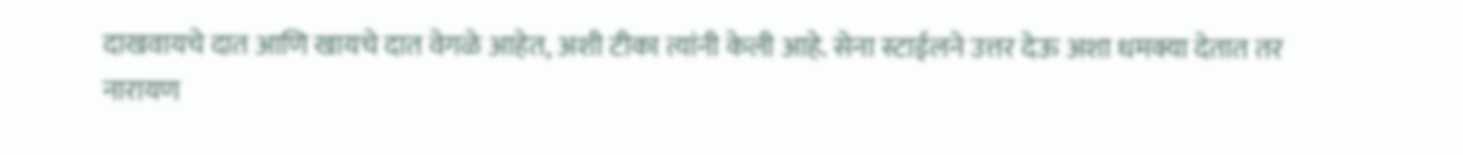दाखवायचे दात आणि खायचे दात वेगळे आहेत, अशी टीका त्यांनी केली आहे. सेना स्टाईलने उत्तर देऊ अशा धमक्या देतात तर नारायण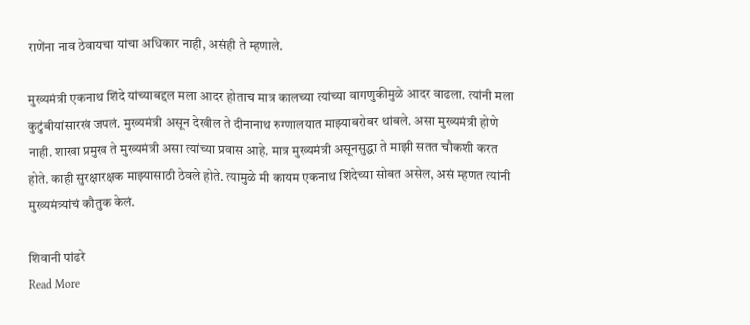राणेंना नाव ठेवायचा यांचा अधिकार नाही, असंही ते म्हणाले.

मुख्यमंत्री एकनाथ शिंदे यांच्याबद्दल मला आदर होताच मात्र कालच्या त्यांच्या वागणुकीमुळे आदर वाढला. त्यांनी मला कुटुंबीयांसारखं जपलं. मुख्यमंत्री असून देखील ते दीनानाथ रुग्णालयात माझ्याबरोबर थांबले. असा मुख्यमंत्री होणे नाही. शाखा प्रमुख ते मुख्यमंत्री असा त्यांच्या प्रवास आहे. मात्र मुख्यमंत्री असूनसुद्धा ते माझी सतत चौकशी करत होते. काही सुरक्षारक्षक माझ्यासाठी ठेवले होते. त्यामुळे मी कायम एकनाथ शिंदेच्या सोबत असेल, असं म्हणत त्यांनी मुख्यमंत्र्यांचं कौतुक केलं.

शिवानी पांढरे
Read More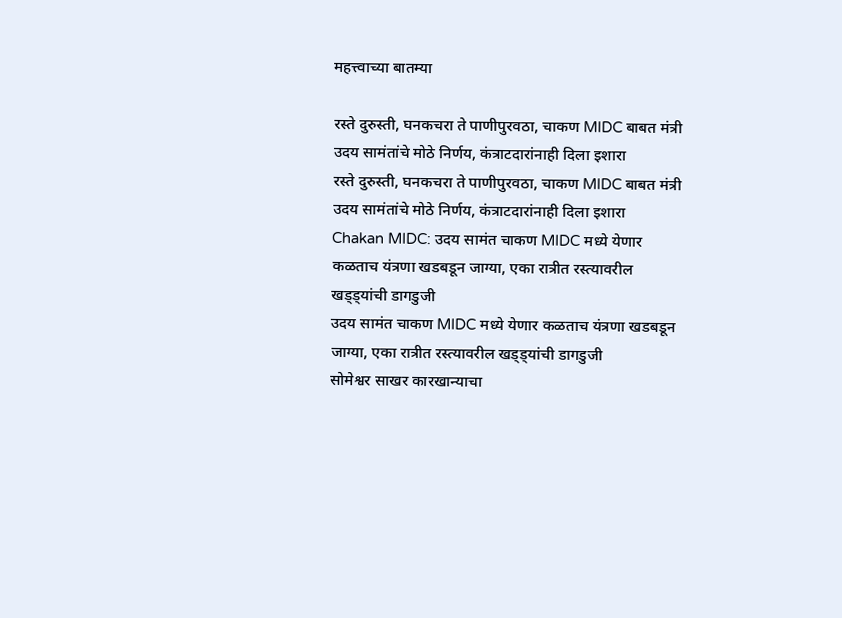महत्त्वाच्या बातम्या

रस्ते दुरुस्ती, घनकचरा ते पाणीपुरवठा, चाकण MIDC बाबत मंत्री उदय सामंतांचे मोठे निर्णय, कंत्राटदारांनाही दिला इशारा
रस्ते दुरुस्ती, घनकचरा ते पाणीपुरवठा, चाकण MIDC बाबत मंत्री उदय सामंतांचे मोठे निर्णय, कंत्राटदारांनाही दिला इशारा
Chakan MIDC: उदय सामंत चाकण MIDC मध्ये येणार कळताच यंत्रणा खडबडून जाग्या, एका रात्रीत रस्त्यावरील खड्ड्यांची डागडुजी
उदय सामंत चाकण MIDC मध्ये येणार कळताच यंत्रणा खडबडून जाग्या, एका रात्रीत रस्त्यावरील खड्ड्यांची डागडुजी
सोमेश्वर साखर कारखान्याचा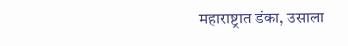महाराष्ट्रात डंका, उसाला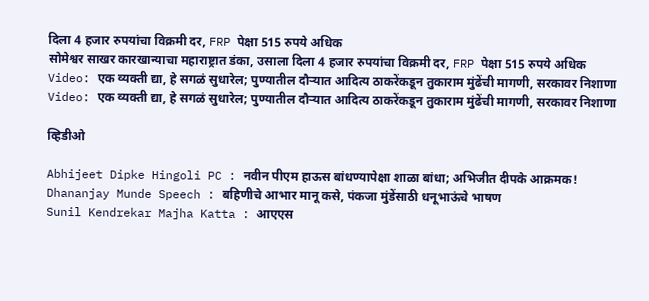दिला 4 हजार रुपयांचा विक्रमी दर, FRP पेक्षा 515 रुपये अधिक
सोमेश्वर साखर कारखान्याचा महाराष्ट्रात डंका, उसाला दिला 4 हजार रुपयांचा विक्रमी दर, FRP पेक्षा 515 रुपये अधिक
Video: एक व्यक्ती द्या, हे सगळं सुधारेल; पुण्यातील दौऱ्यात आदित्य ठाकरेंकडून तुकाराम मुंढेंची मागणी, सरकावर निशाणा
Video: एक व्यक्ती द्या, हे सगळं सुधारेल; पुण्यातील दौऱ्यात आदित्य ठाकरेंकडून तुकाराम मुंढेंची मागणी, सरकावर निशाणा

व्हिडीओ

Abhijeet Dipke Hingoli PC : नवीन पीएम हाऊस बांधण्यापेक्षा शाळा बांधा; अभिजीत दीपके आक्रमक!
Dhananjay Munde Speech : बहिणीचे आभार मानू कसे, पंकजा मुंडेंसाठी धनूभाऊंचे भाषण
Sunil Kendrekar Majha Katta : आएएस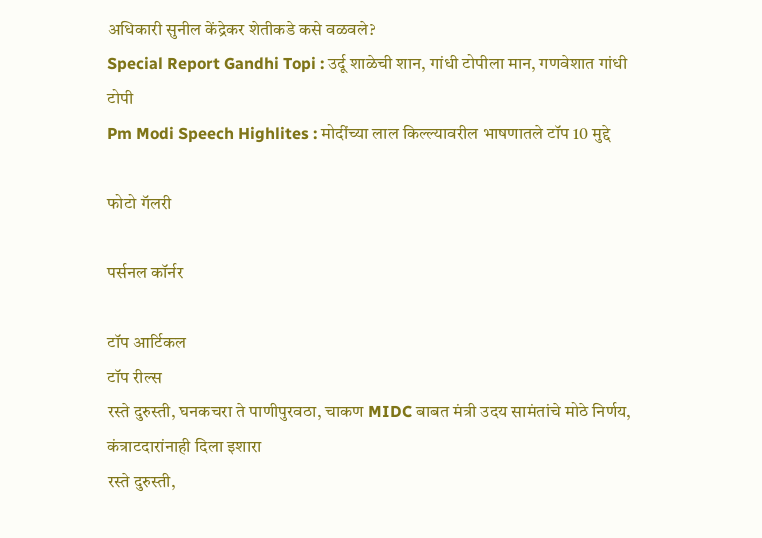अधिकारी सुनील केंद्रेकर शेतीकडे कसे वळवले?
Special Report Gandhi Topi : उर्दू शाळेची शान, गांधी टोपीला मान, गणवेशात गांधी टोपी
Pm Modi Speech Highlites : मोदींच्या लाल किल्ल्यावरील भाषणातले टॉप 10 मुद्दे

फोटो गॅलरी

पर्सनल कॉर्नर

टॉप आर्टिकल
टॉप रील्स
रस्ते दुरुस्ती, घनकचरा ते पाणीपुरवठा, चाकण MIDC बाबत मंत्री उदय सामंतांचे मोठे निर्णय, कंत्राटदारांनाही दिला इशारा
रस्ते दुरुस्ती,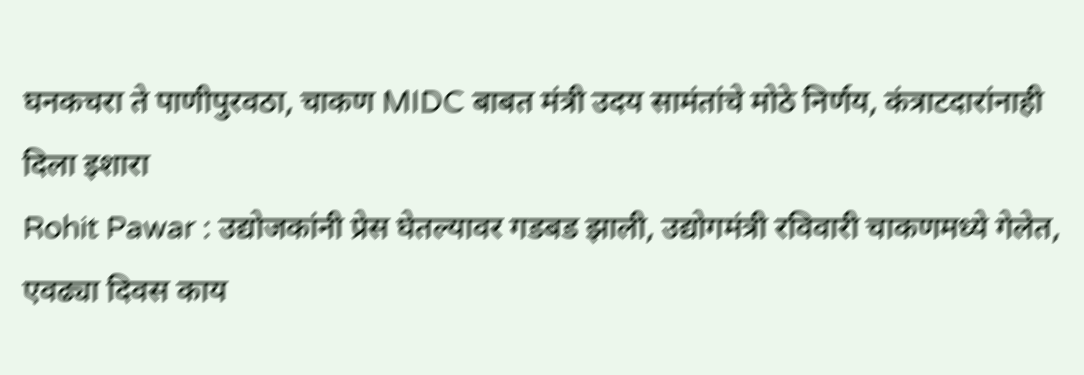घनकचरा ते पाणीपुरवठा, चाकण MIDC बाबत मंत्री उदय सामंतांचे मोठे निर्णय, कंत्राटदारांनाही दिला इशारा
Rohit Pawar : उद्योजकांनी प्रेस घेतल्यावर गडबड झाली, उद्योगमंत्री रविवारी चाकणमध्ये गेलेत, एवढ्या दिवस काय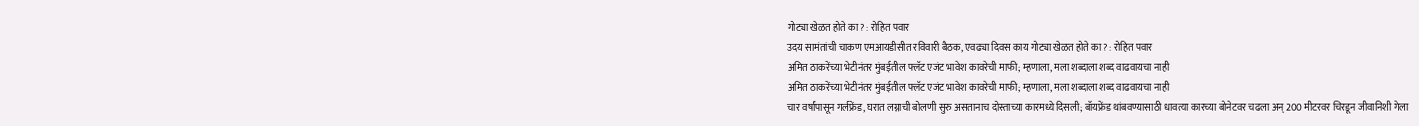गोट्या खेळत होते का? : रोहित पवार
उदय सामंतांची चाकण एमआयडीसीत रविवारी बैठक, एवढ्या दिवस काय गोट्या खेळत होते का? : रोहित पवार
अमित ठाकरेंच्या भेटीनंतर मुंबईतील फ्लॅट एजंट भावेश कावरेची माफी; म्हणाला, मला शब्दाला शब्द वाढवायचा नाही
अमित ठाकरेंच्या भेटीनंतर मुंबईतील फ्लॅट एजंट भावेश कावरेची माफी; म्हणाला, मला शब्दाला शब्द वाढवायचा नाही
चार वर्षांपासून गर्लफ्रेंड, घरात लग्नाची बोलणी सुरु असतानाच दोस्ताच्या कारमध्ये दिसली; बॉयफ्रेंड थांबवण्यासाठी धावत्या कारच्या बोनेटवर चढला अन् 200 मीटरवर चिरडून जीवानिशी गेला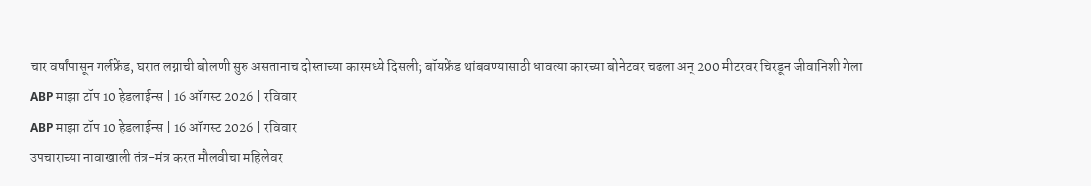चार वर्षांपासून गर्लफ्रेंड, घरात लग्नाची बोलणी सुरु असतानाच दोस्ताच्या कारमध्ये दिसली; बॉयफ्रेंड थांबवण्यासाठी धावत्या कारच्या बोनेटवर चढला अन् 200 मीटरवर चिरडून जीवानिशी गेला
ABP माझा टॉप 10 हेडलाईन्स | 16 ऑगस्ट 2026 | रविवार
ABP माझा टॉप 10 हेडलाईन्स | 16 ऑगस्ट 2026 | रविवार
उपचाराच्या नावाखाली तंत्र-मंत्र करत मौलवीचा महिलेवर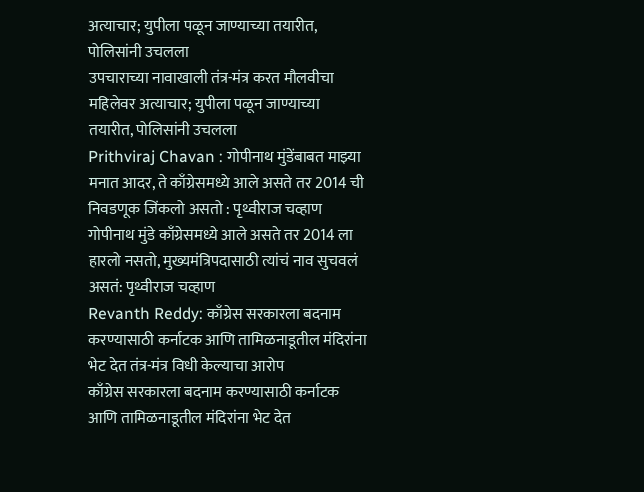अत्याचार; युपीला पळून जाण्याच्या तयारीत, पोलिसांनी उचलला
उपचाराच्या नावाखाली तंत्र-मंत्र करत मौलवीचा महिलेवर अत्याचार; युपीला पळून जाण्याच्या तयारीत, पोलिसांनी उचलला
Prithviraj Chavan : गोपीनाथ मुंडेंबाबत माझ्या मनात आदर, ते काँग्रेसमध्ये आले असते तर 2014 ची निवडणूक जिंकलो असतो : पृथ्वीराज चव्हाण
गोपीनाथ मुंडे काँग्रेसमध्ये आले असते तर 2014 ला हारलो नसतो, मुख्यमंत्रिपदासाठी त्यांचं नाव सुचवलं असतं: पृथ्वीराज चव्हाण
Revanth Reddy: काँग्रेस सरकारला बदनाम करण्यासाठी कर्नाटक आणि तामिळनाडूतील मंदिरांना भेट देत तंत्र-मंत्र विधी केल्याचा आरोप
काँग्रेस सरकारला बदनाम करण्यासाठी कर्नाटक आणि तामिळनाडूतील मंदिरांना भेट देत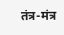तंत्र-मंत्र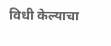विधी केल्याचा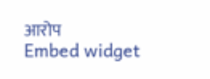आरोप
Embed widget